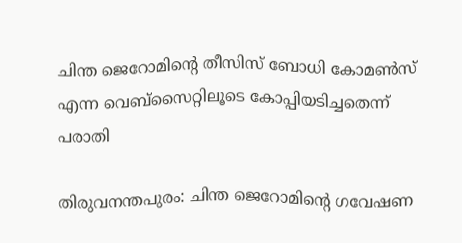ചിന്ത ജെറോമിന്റെ തീസിസ് ബോധി കോമൺസ് എന്ന വെബ്സൈറ്റിലൂടെ കോപ്പിയടിച്ചതെന്ന് പരാതി

തിരുവനന്തപുരം: ചിന്ത ജെറോമിന്റെ ഗവേഷണ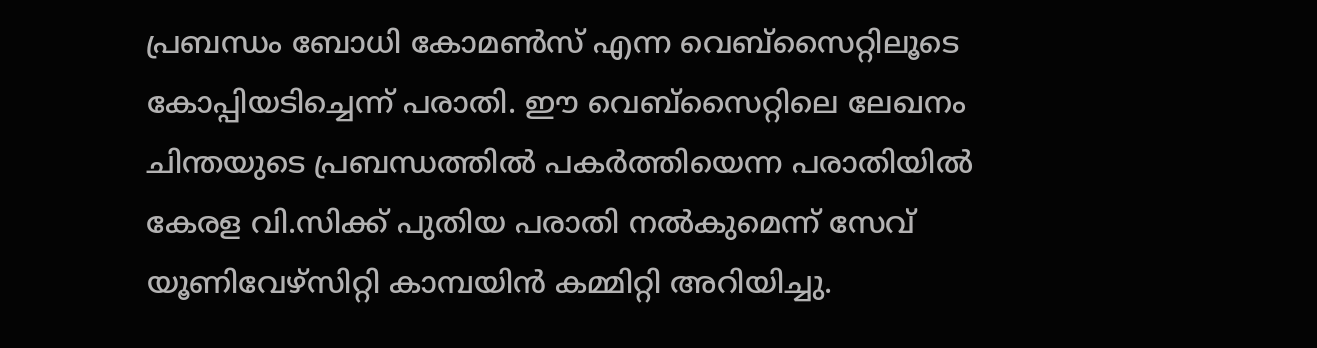പ്രബന്ധം ബോധി കോമൺസ് എന്ന വെബ്സൈറ്റിലൂടെ കോപ്പിയടിച്ചെന്ന് പരാതി. ഈ വെബ്സൈറ്റിലെ ലേഖനം ചിന്തയുടെ പ്രബന്ധത്തിൽ പകർത്തിയെന്ന പരാതിയിൽ കേരള വി.സിക്ക് പുതിയ പരാതി നൽകുമെന്ന് സേവ് യൂണിവേഴ്സിറ്റി കാമ്പയിൻ കമ്മിറ്റി അറിയിച്ചു.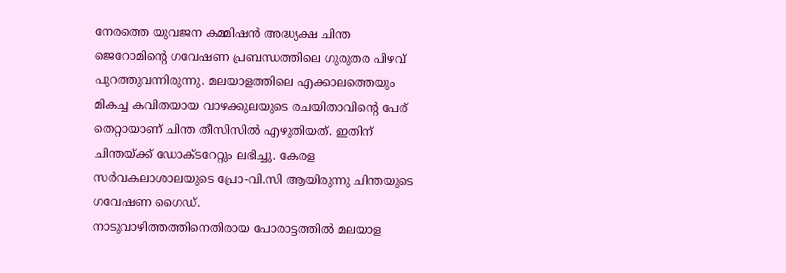നേരത്തെ യുവജന കമ്മിഷൻ അദ്ധ്യക്ഷ ചിന്ത ജെറോമിന്റെ ഗവേഷണ പ്രബന്ധത്തിലെ ഗുരുതര പിഴവ് പുറത്തുവന്നിരുന്നു. മലയാളത്തിലെ എക്കാലത്തെയും മികച്ച കവിതയായ വാഴക്കുലയുടെ രചയിതാവിന്റെ പേര് തെറ്റായാണ് ചിന്ത തീസിസിൽ എഴുതിയത്. ഇതിന് ചിന്തയ്ക്ക് ഡോക്ടറേറ്റും ലഭിച്ചു. കേരള സർവകലാശാലയുടെ പ്രോ-വി.സി ആയിരുന്നു ചിന്തയുടെ ഗവേഷണ ഗൈഡ്.
നാടുവാഴിത്തത്തിനെതിരായ പോരാട്ടത്തിൽ മലയാള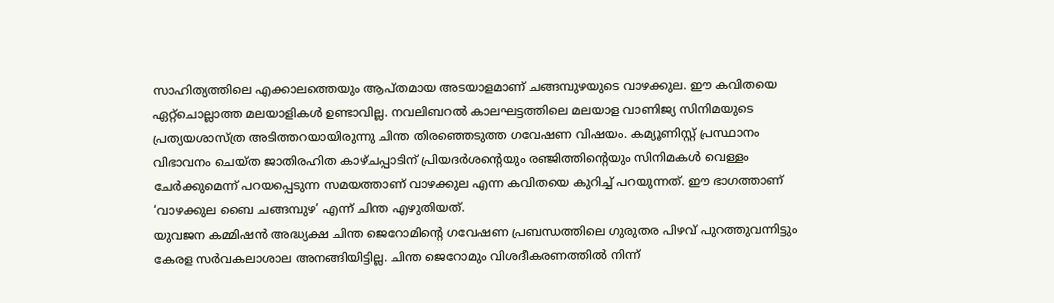സാഹിത്യത്തിലെ എക്കാലത്തെയും ആപ്തമായ അടയാളമാണ് ചങ്ങമ്പുഴയുടെ വാഴക്കുല. ഈ കവിതയെ ഏറ്റ്ചൊല്ലാത്ത മലയാളികൾ ഉണ്ടാവില്ല. നവലിബറൽ കാലഘട്ടത്തിലെ മലയാള വാണിജ്യ സിനിമയുടെ പ്രത്യയശാസ്ത്ര അടിത്തറയായിരുന്നു ചിന്ത തിരഞ്ഞെടുത്ത ഗവേഷണ വിഷയം. കമ്യൂണിസ്റ്റ് പ്രസ്ഥാനം വിഭാവനം ചെയ്ത ജാതിരഹിത കാഴ്ചപ്പാടിന് പ്രിയദർശന്റെയും രഞ്ജിത്തിന്റെയും സിനിമകൾ വെള്ളം ചേർക്കുമെന്ന് പറയപ്പെടുന്ന സമയത്താണ് വാഴക്കുല എന്ന കവിതയെ കുറിച്ച് പറയുന്നത്. ഈ ഭാഗത്താണ് ‘വാഴക്കുല ബൈ ചങ്ങമ്പുഴ’ എന്ന് ചിന്ത എഴുതിയത്.
യുവജന കമ്മിഷൻ അദ്ധ്യക്ഷ ചിന്ത ജെറോമിന്റെ ഗവേഷണ പ്രബന്ധത്തിലെ ഗുരുതര പിഴവ് പുറത്തുവന്നിട്ടും കേരള സർവകലാശാല അനങ്ങിയിട്ടില്ല. ചിന്ത ജെറോമും വിശദീകരണത്തിൽ നിന്ന്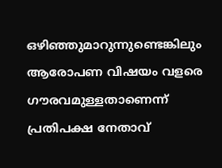ഒഴിഞ്ഞുമാറുന്നുണ്ടെങ്കിലും ആരോപണ വിഷയം വളരെ ഗൗരവമുള്ളതാണെന്ന് പ്രതിപക്ഷ നേതാവ്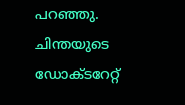പറഞ്ഞു. ചിന്തയുടെ ഡോക്ടറേറ്റ്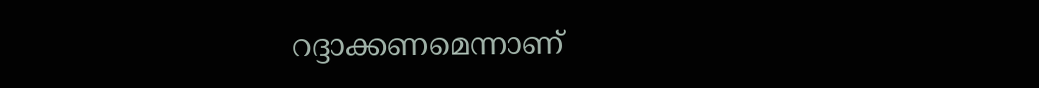റദ്ദാക്കണമെന്നാണ്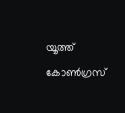യൂത്ത് കോൺഗ്രസ്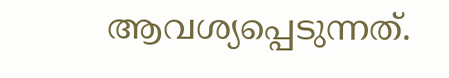ആവശ്യപ്പെടുന്നത്.